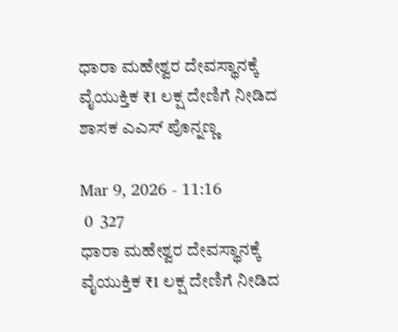ಧಾರಾ ಮಹೇಶ್ವರ ದೇವಸ್ಥಾನಕ್ಕೆ ವೈಯುಕ್ತಿಕ ₹1 ಲಕ್ಷ ದೇಣಿಗೆ ನೀಡಿದ ಶಾಸಕ ಎಎಸ್ ಪೊನ್ನಣ್ಣ

Mar 9, 2026 - 11:16
 0  327
ಧಾರಾ ಮಹೇಶ್ವರ ದೇವಸ್ಥಾನಕ್ಕೆ ವೈಯುಕ್ತಿಕ ₹1 ಲಕ್ಷ ದೇಣಿಗೆ ನೀಡಿದ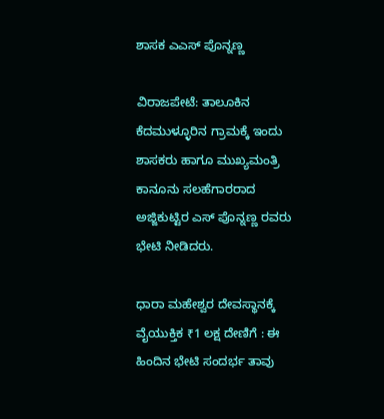ಶಾಸಕ ಎಎಸ್ ಪೊನ್ನಣ್ಣ

ವಿರಾಜಪೇಟೆ: ತಾಲೂಕಿನ ಕೆದಮುಳ್ಳೂರಿನ ಗ್ರಾಮಕ್ಕೆ ಇಂದು ಶಾಸಕರು ಹಾಗೂ ಮುಖ್ಯಮಂತ್ರಿ ಕಾನೂನು ಸಲಹೆಗಾರರಾದ ಅಜ್ಜಿಕುಟ್ಟಿರ ಎಸ್ ಪೊನ್ನಣ್ಣ ರವರು ಭೇಟಿ ನೀಡಿದರು.

ಧಾರಾ ಮಹೇಶ್ವರ ದೇವಸ್ಥಾನಕ್ಕೆ ವೈಯುಕ್ತಿಕ ₹1 ಲಕ್ಷ ದೇಣಿಗೆ : ಈ ಹಿಂದಿನ ಭೇಟಿ ಸಂದರ್ಭ ತಾವು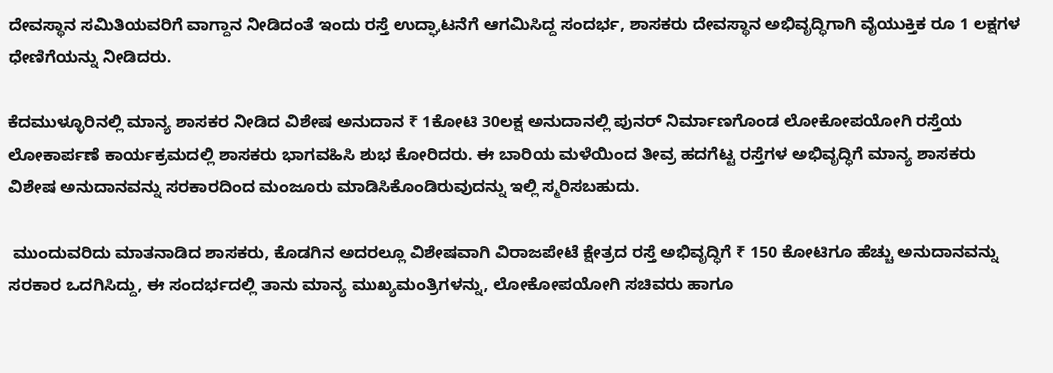ದೇವಸ್ಥಾನ ಸಮಿತಿಯವರಿಗೆ ವಾಗ್ದಾನ ನೀಡಿದಂತೆ ಇಂದು ರಸ್ತೆ ಉದ್ಘಾಟನೆಗೆ ಆಗಮಿಸಿದ್ದ ಸಂದರ್ಭ, ಶಾಸಕರು ದೇವಸ್ಥಾನ ಅಭಿವೃದ್ಧಿಗಾಗಿ ವೈಯುಕ್ತಿಕ ರೂ 1 ಲಕ್ಷಗಳ ಧೇಣಿಗೆಯನ್ನು ನೀಡಿದರು.

ಕೆದಮುಳ್ಳೂರಿನಲ್ಲಿ ಮಾನ್ಯ ಶಾಸಕರ ನೀಡಿದ ವಿಶೇಷ ಅನುದಾನ ₹ 1ಕೋಟಿ 30ಲಕ್ಷ ಅನುದಾನಲ್ಲಿ ಪುನರ್ ನಿರ್ಮಾಣಗೊಂಡ ಲೋಕೋಪಯೋಗಿ ರಸ್ತೆಯ ಲೋಕಾರ್ಪಣೆ ಕಾರ್ಯಕ್ರಮದಲ್ಲಿ ಶಾಸಕರು ಭಾಗವಹಿಸಿ ಶುಭ ಕೋರಿದರು. ಈ ಬಾರಿಯ ಮಳೆಯಿಂದ ತೀವ್ರ ಹದಗೆಟ್ಟ ರಸ್ತೆಗಳ ಅಭಿವೃದ್ಧಿಗೆ ಮಾನ್ಯ ಶಾಸಕರು ವಿಶೇಷ ಅನುದಾನವನ್ನು ಸರಕಾರದಿಂದ ಮಂಜೂರು ಮಾಡಿಸಿಕೊಂಡಿರುವುದನ್ನು ಇಲ್ಲಿ ಸ್ಮರಿಸಬಹುದು.

 ಮುಂದುವರಿದು ಮಾತನಾಡಿದ ಶಾಸಕರು, ಕೊಡಗಿನ ಅದರಲ್ಲೂ ವಿಶೇಷವಾಗಿ ವಿರಾಜಪೇಟೆ ಕ್ಷೇತ್ರದ ರಸ್ತೆ ಅಭಿವೃದ್ಧಿಗೆ ₹ 150 ಕೋಟಿಗೂ ಹೆಚ್ಚು ಅನುದಾನವನ್ನು ಸರಕಾರ ಒದಗಿಸಿದ್ದು, ಈ ಸಂದರ್ಭದಲ್ಲಿ ತಾನು ಮಾನ್ಯ ಮುಖ್ಯಮಂತ್ರಿಗಳನ್ನು, ಲೋಕೋಪಯೋಗಿ ಸಚಿವರು ಹಾಗೂ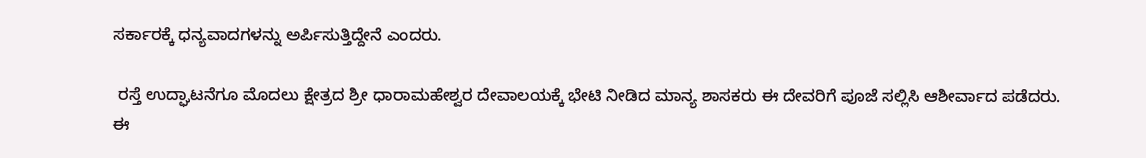ಸರ್ಕಾರಕ್ಕೆ ಧನ್ಯವಾದಗಳನ್ನು ಅರ್ಪಿಸುತ್ತಿದ್ದೇನೆ ಎಂದರು.

 ರಸ್ತೆ ಉದ್ಘಾಟನೆಗೂ ಮೊದಲು ಕ್ಷೇತ್ರದ ಶ್ರೀ ಧಾರಾಮಹೇಶ್ವರ ದೇವಾಲಯಕ್ಕೆ ಭೇಟಿ ನೀಡಿದ ಮಾನ್ಯ ಶಾಸಕರು ಈ ದೇವರಿಗೆ ಪೂಜೆ ಸಲ್ಲಿಸಿ ಆಶೀರ್ವಾದ ಪಡೆದರು. ಈ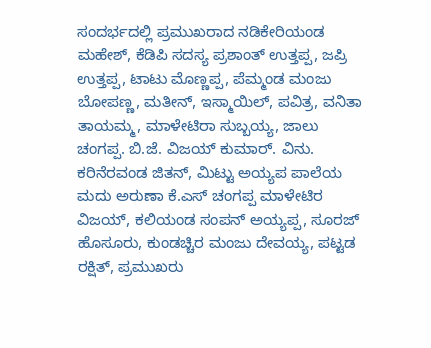ಸಂದರ್ಭದಲ್ಲಿ ಪ್ರಮುಖರಾದ ನಡಿಕೇರಿಯಂಡ ಮಹೇಶ್, ಕೆಡಿಪಿ ಸದಸ್ಯ ಪ್ರಶಾಂತ್ ಉತ್ತಪ್ಪ, ಜಪ್ರಿ ಉತ್ತಪ್ಪ, ಟಾಟು ಮೊಣ್ಣಪ್ಪ, ಪೆಮ್ಮಂಡ ಮಂಜು ಬೋಪಣ್ಣ, ಮತೀನ್, ಇಸ್ಮಾಯಿಲ್, ಪವಿತ್ರ, ವನಿತಾ ತಾಯಮ್ಮ, ಮಾಳೇಟಿರಾ ಸುಬ್ಬಯ್ಯ, ಜಾಲು ಚಂಗಪ್ಪ. ಬಿ.ಜೆ. ವಿಜಯ್ ಕುಮಾರ್. ವಿನು. ಕರಿನೆರವಂಡ ಜಿತನ್, ಮಿಟ್ಟು ಅಯ್ಯಪ ಪಾಲೆಯ ಮದು ಅರುಣಾ ಕೆ.ಎಸ್ ಚಂಗಪ್ಪ ಮಾಳೇಟಿರ ವಿಜಯ್, ಕಲಿಯಂಡ ಸಂಪನ್ ಅಯ್ಯಪ್ಪ, ಸೂರಜ್ ಹೊಸೂರು, ಕುಂಡಚ್ಚಿರ ಮಂಜು ದೇವಯ್ಯ, ಪಟ್ಟಡ ರಕ್ಷಿತ್, ಪ್ರಮುಖರು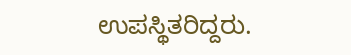ಉಪಸ್ಥಿತರಿದ್ದರು.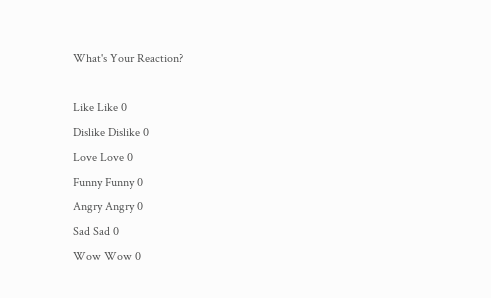What's Your Reaction?

Like Like 0
Dislike Dislike 0
Love Love 0
Funny Funny 0
Angry Angry 0
Sad Sad 0
Wow Wow 0